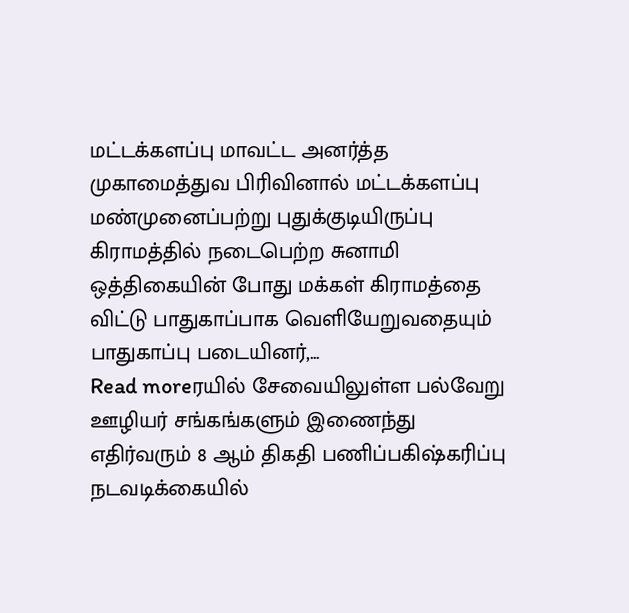மட்டக்களப்பு மாவட்ட அனர்த்த முகாமைத்துவ பிரிவினால் மட்டக்களப்பு மண்முனைப்பற்று புதுக்குடியிருப்பு கிராமத்தில் நடைபெற்ற சுனாமி ஒத்திகையின் போது மக்கள் கிராமத்தை விட்டு பாதுகாப்பாக வெளியேறுவதையும் பாதுகாப்பு படையினர்,...
Read moreரயில் சேவையிலுள்ள பல்வேறு ஊழியர் சங்கங்களும் இணைந்து எதிர்வரும் 8 ஆம் திகதி பணிப்பகிஷ்கரிப்பு நடவடிக்கையில்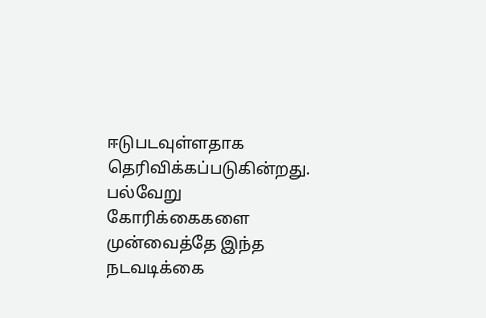ஈடுபடவுள்ளதாக தெரிவிக்கப்படுகின்றது. பல்வேறு கோரிக்கைகளை முன்வைத்தே இந்த நடவடிக்கை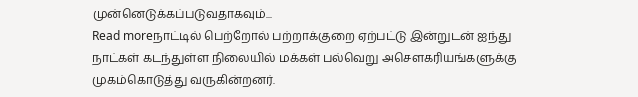முன்னெடுக்கப்படுவதாகவும்...
Read moreநாட்டில் பெற்றோல் பற்றாக்குறை ஏற்பட்டு இன்றுடன் ஐந்து நாட்கள் கடந்துள்ள நிலையில் மக்கள் பல்வெறு அசௌகரியங்களுக்கு முகம்கொடுத்து வருகின்றனர்.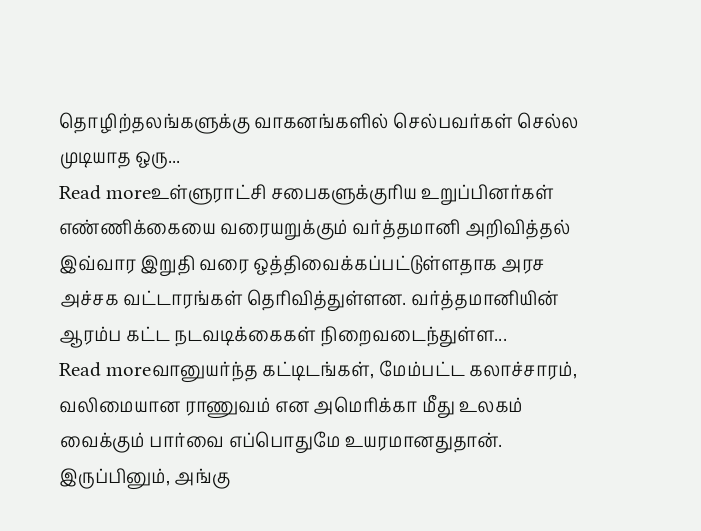தொழிற்தலங்களுக்கு வாகனங்களில் செல்பவர்கள் செல்ல முடியாத ஒரு...
Read moreஉள்ளுராட்சி சபைகளுக்குரிய உறுப்பினர்கள் எண்ணிக்கையை வரையறுக்கும் வர்த்தமானி அறிவித்தல் இவ்வார இறுதி வரை ஒத்திவைக்கப்பட்டுள்ளதாக அரச அச்சக வட்டாரங்கள் தெரிவித்துள்ளன. வர்த்தமானியின் ஆரம்ப கட்ட நடவடிக்கைகள் நிறைவடைந்துள்ள...
Read moreவானுயர்ந்த கட்டிடங்கள், மேம்பட்ட கலாச்சாரம், வலிமையான ராணுவம் என அமெரிக்கா மீது உலகம் வைக்கும் பார்வை எப்பொதுமே உயரமானதுதான். இருப்பினும், அங்கு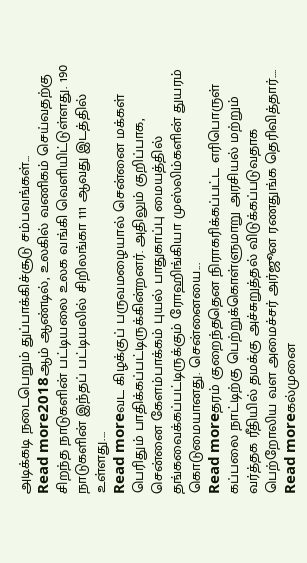அடிக்கடி நடைபெறும் துப்பாக்கிச்சூடு சம்பவங்கள்...
Read more2018ஆம் ஆண்டில், உலகில் வணிகம் செய்வதற்கு சிறந்த நாடுகளின் பட்டியலை உலக வங்கி வெளியிட்டுள்ளது. 190 நாடுகளின் இந்தப் பட்டியலில் சிறிலங்கா 111 ஆவது இடத்தில் உள்ளது....
Read moreவட கிழக்குப் பருவமழையால் சென்னை மக்கள் பெரிதும் பாதிக்கப்பட்டிருக்கின்றனர். அதிலும் குறிப்பாக, சென்னை கேளம்பாக்கம் புயல் பாதுகாப்பு மையத்தில் தங்கவைக்கப்பட்டிருக்கும் ரோஹிங்கியா முஸ்லிம்களின் துயரம் கொடுமையானது. சென்னையை...
Read moreதரம் குறைந்ததென நிராகரிக்கப்பட்ட எரிபொருள் கப்பலை நாட்டிற்கு பெற்றுக்கொள்ளுமாறு அரசியல் மற்றும் வர்த்தக ரீதியில் தமக்கு அச்சுறுத்தல் விடுக்கப்படுவதாக பெற்றோலிய வள அமைச்சர் அர்ஜூன ரணதுங்க தெரிவித்தார்....
Read moreகல்முனை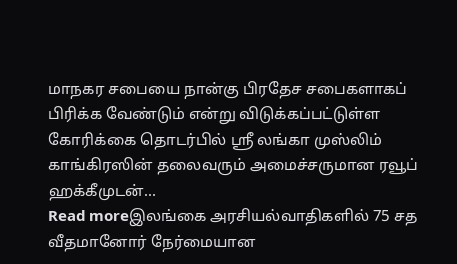மாநகர சபையை நான்கு பிரதேச சபைகளாகப் பிரிக்க வேண்டும் என்று விடுக்கப்பட்டுள்ள கோரிக்கை தொடர்பில் ஸ்ரீ லங்கா முஸ்லிம் காங்கிரஸின் தலைவரும் அமைச்சருமான ரவூப் ஹக்கீமுடன்...
Read moreஇலங்கை அரசியல்வாதிகளில் 75 சத வீதமானோர் நேர்மையான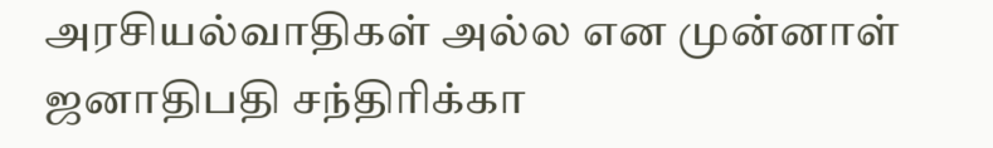அரசியல்வாதிகள் அல்ல என முன்னாள் ஜனாதிபதி சந்திரிக்கா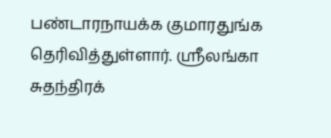பண்டாரநாயக்க குமாரதுங்க தெரிவித்துள்ளார். ஸ்ரீலங்கா சுதந்திரக்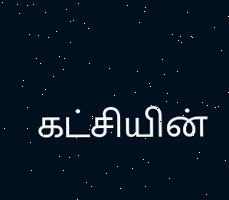கட்சியின்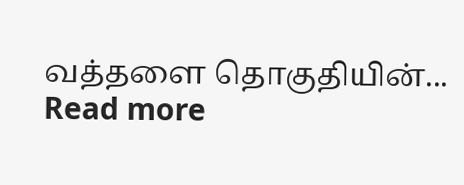வத்தளை தொகுதியின்...
Read more